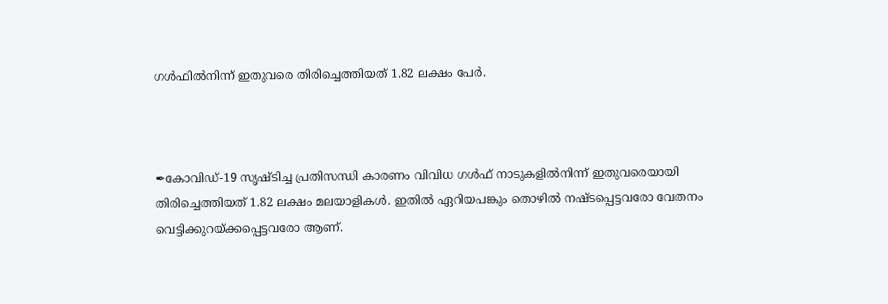ഗൾഫിൽനിന്ന് ഇതുവരെ തിരിച്ചെത്തിയത് 1.82 ലക്ഷം പേർ.



✒കോവിഡ്-19 സൃഷ്ടിച്ച പ്രതിസന്ധി കാരണം വിവിധ ഗൾഫ് നാടുകളിൽനിന്ന് ഇതുവരെയായി തിരിച്ചെത്തിയത് 1.82 ലക്ഷം മലയാളികൾ. ഇതിൽ ഏറിയപങ്കും തൊഴിൽ നഷ്ടപ്പെട്ടവരോ വേതനം വെട്ടിക്കുറയ്ക്കപ്പെട്ടവരോ ആണ്.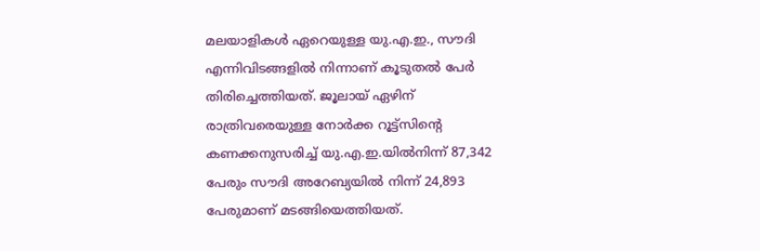മലയാളികൾ ഏറെയുള്ള യു.എ.ഇ., സൗദി എന്നിവിടങ്ങളിൽ നിന്നാണ് കൂടുതൽ പേർ തിരിച്ചെത്തിയത്. ജൂലായ് ഏഴിന് രാത്രിവരെയുള്ള നോർക്ക റൂട്ട്സിന്റെ കണക്കനുസരിച്ച് യു.എ.ഇ.യിൽനിന്ന് 87,342 പേരും സൗദി അറേബ്യയിൽ നിന്ന് 24,893 പേരുമാണ് മടങ്ങിയെത്തിയത്.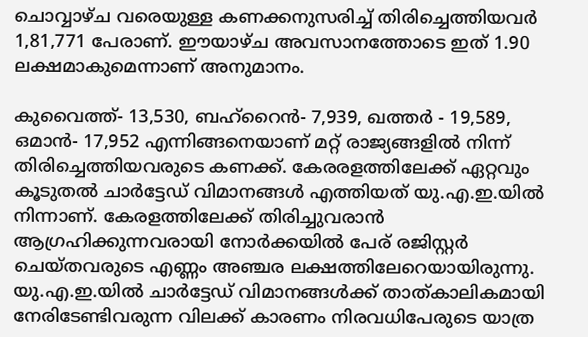ചൊവ്വാഴ്ച വരെയുള്ള കണക്കനുസരിച്ച് തിരിച്ചെത്തിയവർ 1,81,771 പേരാണ്. ഈയാഴ്ച അവസാനത്തോടെ ഇത് 1.90 ലക്ഷമാകുമെന്നാണ് അനുമാനം.

കുവൈത്ത്- 13,530, ബഹ്റൈൻ- 7,939, ഖത്തർ - 19,589, ഒമാൻ- 17,952 എന്നിങ്ങനെയാണ് മറ്റ് രാജ്യങ്ങളിൽ നിന്ന് തിരിച്ചെത്തിയവരുടെ കണക്ക്. കേരരളത്തിലേക്ക് ഏറ്റവും കൂടുതൽ ചാർട്ടേഡ് വിമാനങ്ങൾ എത്തിയത് യു.എ.ഇ.യിൽ നിന്നാണ്. കേരളത്തിലേക്ക് തിരിച്ചുവരാൻ ആഗ്രഹിക്കുന്നവരായി നോർക്കയിൽ പേര് രജിസ്റ്റർ ചെയ്തവരുടെ എണ്ണം അഞ്ചര ലക്ഷത്തിലേറെയായിരുന്നു. യു.എ.ഇ.യിൽ ചാർട്ടേഡ് വിമാനങ്ങൾക്ക് താത്കാലികമായി നേരിടേണ്ടിവരുന്ന വിലക്ക് കാരണം നിരവധിപേരുടെ യാത്ര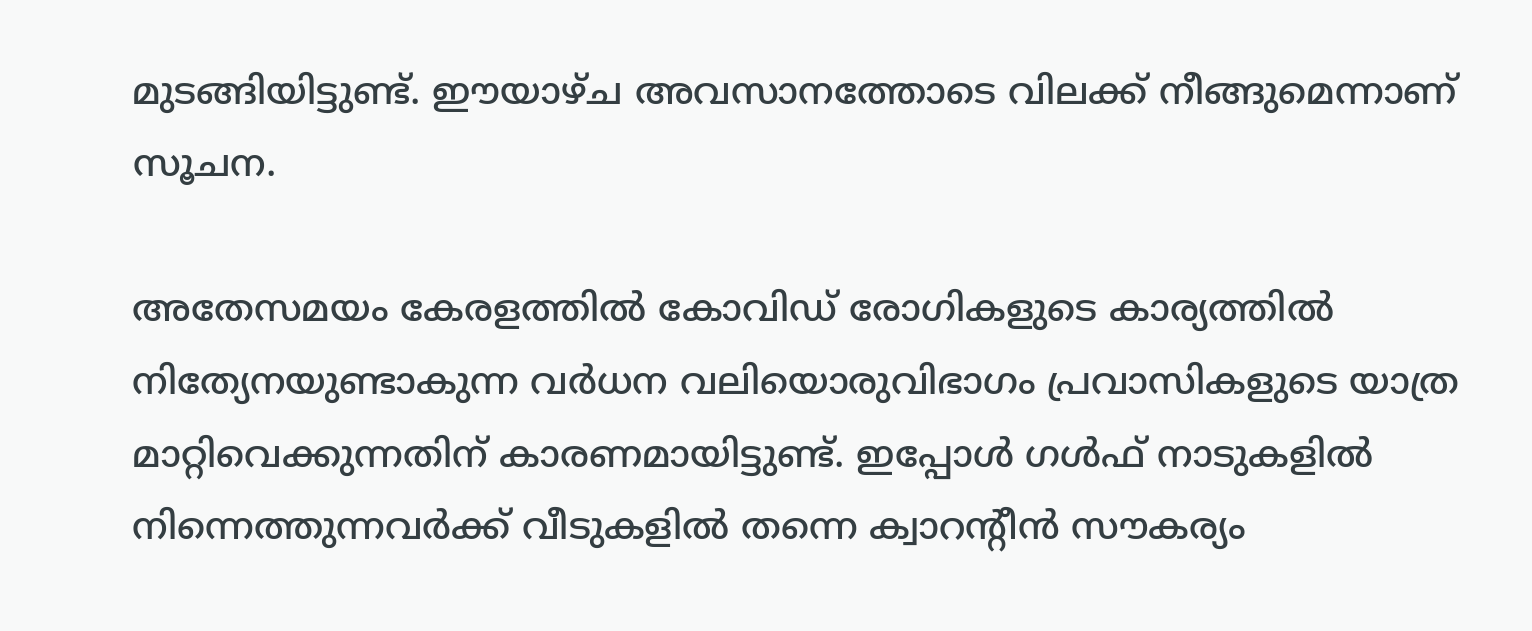മുടങ്ങിയിട്ടുണ്ട്. ഈയാഴ്ച അവസാനത്തോടെ വിലക്ക് നീങ്ങുമെന്നാണ് സൂചന.

അതേസമയം കേരളത്തിൽ കോവിഡ് രോഗികളുടെ കാര്യത്തിൽ നിത്യേനയുണ്ടാകുന്ന വർധന വലിയൊരുവിഭാഗം പ്രവാസികളുടെ യാത്ര മാറ്റിവെക്കുന്നതിന് കാരണമായിട്ടുണ്ട്. ഇപ്പോൾ ഗൾഫ് നാടുകളിൽ നിന്നെത്തുന്നവർക്ക് വീടുകളിൽ തന്നെ ക്വാറന്റീൻ സൗകര്യം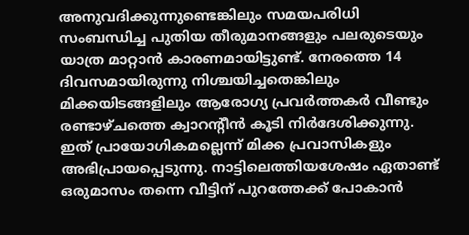അനുവദിക്കുന്നുണ്ടെങ്കിലും സമയപരിധി സംബന്ധിച്ച പുതിയ തീരുമാനങ്ങളും പലരുടെയും യാത്ര മാറ്റാൻ കാരണമായിട്ടുണ്ട്. നേരത്തെ 14 ദിവസമായിരുന്നു നിശ്ചയിച്ചതെങ്കിലും മിക്കയിടങ്ങളിലും ആരോഗ്യ പ്രവർത്തകർ വീണ്ടും രണ്ടാഴ്ചത്തെ ക്വാറന്റീൻ കൂടി നിർദേശിക്കുന്നു. ഇത് പ്രായോഗികമല്ലെന്ന് മിക്ക പ്രവാസികളും അഭിപ്രായപ്പെടുന്നു. നാട്ടിലെത്തിയശേഷം ഏതാണ്ട് ഒരുമാസം തന്നെ വീട്ടിന് പുറത്തേക്ക് പോകാൻ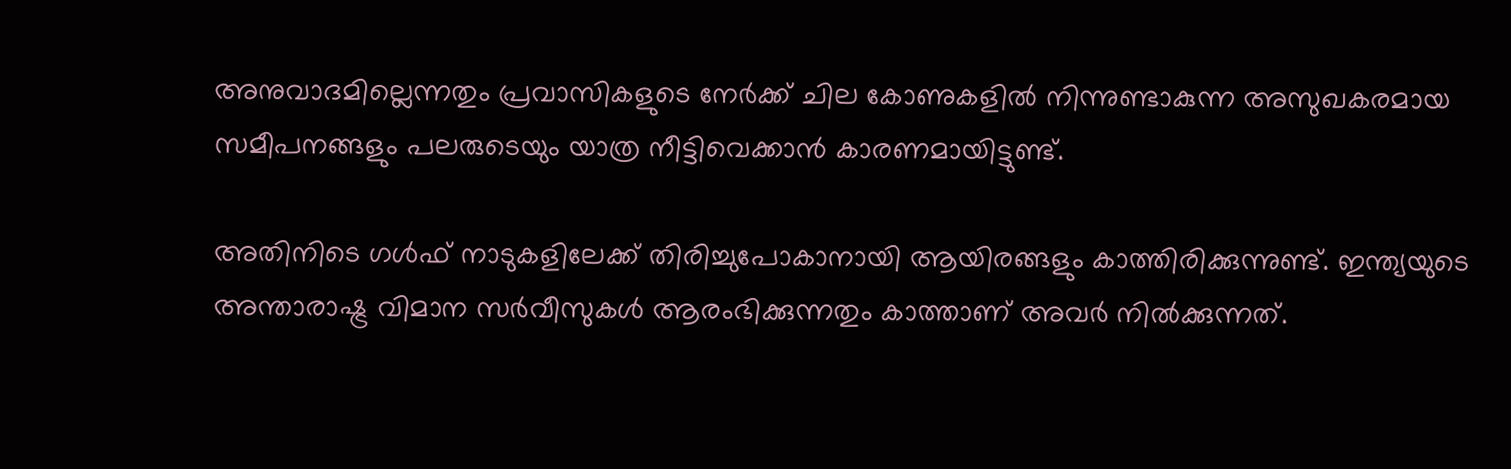അനുവാദമില്ലെന്നതും പ്രവാസികളുടെ നേർക്ക് ചില കോണുകളിൽ നിന്നുണ്ടാകുന്ന അസുഖകരമായ സമീപനങ്ങളും പലരുടെയും യാത്ര നീട്ടിവെക്കാൻ കാരണമായിട്ടുണ്ട്.

അതിനിടെ ഗൾഫ് നാടുകളിലേക്ക് തിരിച്ചുപോകാനായി ആയിരങ്ങളും കാത്തിരിക്കുന്നുണ്ട്. ഇന്ത്യയുടെ അന്താരാഷ്ട്ര വിമാന സർവീസുകൾ ആരംഭിക്കുന്നതും കാത്താണ് അവർ നിൽക്കുന്നത്.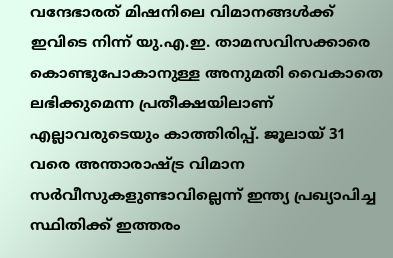വന്ദേഭാരത് മിഷനിലെ വിമാനങ്ങൾക്ക് ഇവിടെ നിന്ന് യു.എ.ഇ. താമസവിസക്കാരെ കൊണ്ടുപോകാനുള്ള അനുമതി വൈകാതെ ലഭിക്കുമെന്ന പ്രതീക്ഷയിലാണ് എല്ലാവരുടെയും കാത്തിരിപ്പ്. ജൂലായ് 31 വരെ അന്താരാഷ്ട്ര വിമാന സർവീസുകളുണ്ടാവില്ലെന്ന് ഇന്ത്യ പ്രഖ്യാപിച്ച സ്ഥിതിക്ക് ഇത്തരം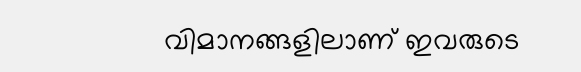വിമാനങ്ങളിലാണ് ഇവരുടെ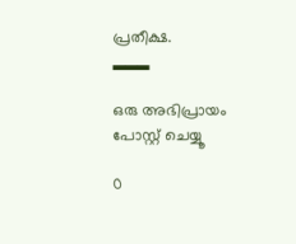പ്രതീക്ഷ.
▂▂▂

ഒരു അഭിപ്രായം പോസ്റ്റ് ചെയ്യൂ

0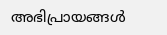അഭിപ്രായങ്ങള്‍